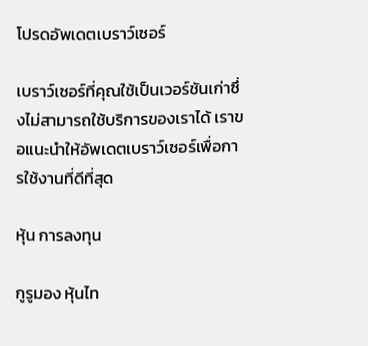โปรดอัพเดตเบราว์เซอร์

เบราว์เซอร์ที่คุณใช้เป็นเวอร์ชันเก่าซึ่งไม่สามารถใช้บริการของเราได้ เราขอแนะนำให้อัพเดตเบราว์เซอร์เพื่อการใช้งานที่ดีที่สุด

หุ้น การลงทุน

กูรูมอง หุ้นไท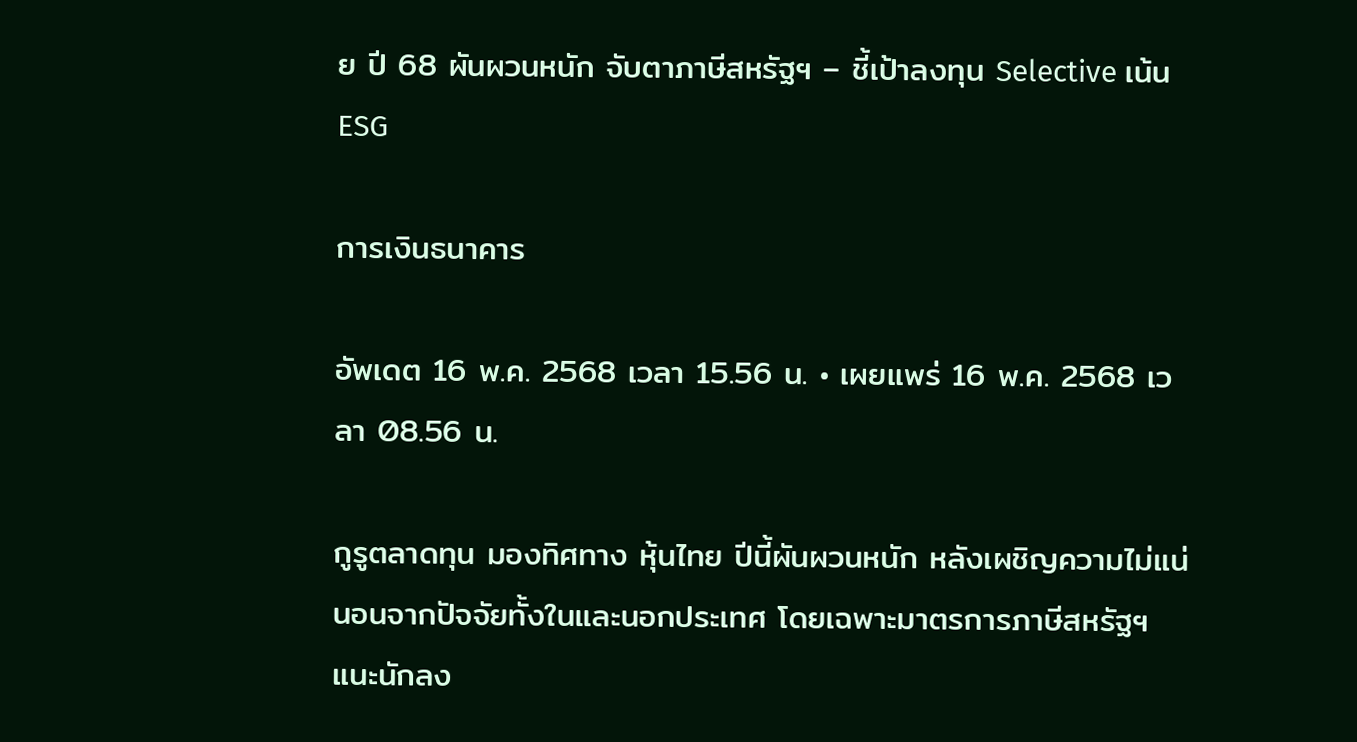ย ปี 68 ผันผวนหนัก จับตาภาษีสหรัฐฯ – ชี้เป้าลงทุน Selective เน้น ESG

การเงินธนาคาร

อัพเดต 16 พ.ค. 2568 เวลา 15.56 น. • เผยแพร่ 16 พ.ค. 2568 เวลา 08.56 น.

กูรูตลาดทุน มองทิศทาง หุ้นไทย ปีนี้ผันผวนหนัก หลังเผชิญความไม่แน่นอนจากปัจจัยทั้งในและนอกประเทศ โดยเฉพาะมาตรการภาษีสหรัฐฯ แนะนักลง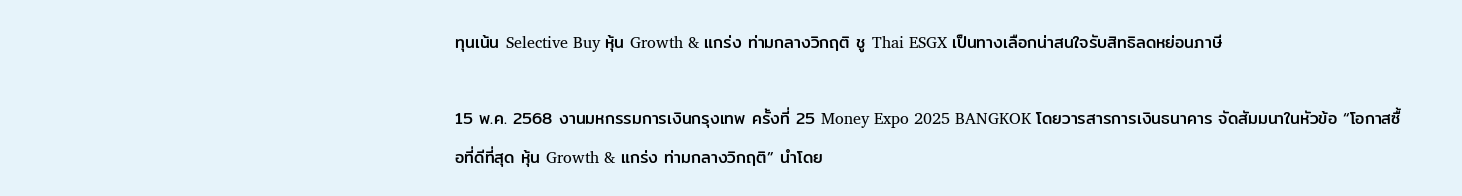ทุนเน้น Selective Buy หุ้น Growth & แกร่ง ท่ามกลางวิกฤติ ชู Thai ESGX เป็นทางเลือกน่าสนใจรับสิทธิลดหย่อนภาษี

15 พ.ค. 2568 งานมหกรรมการเงินกรุงเทพ ครั้งที่ 25 Money Expo 2025 BANGKOK โดยวารสารการเงินธนาคาร จัดสัมมนาในหัวข้อ “โอกาสซื้อที่ดีที่สุด หุ้น Growth & แกร่ง ท่ามกลางวิกฤติ” นำโดย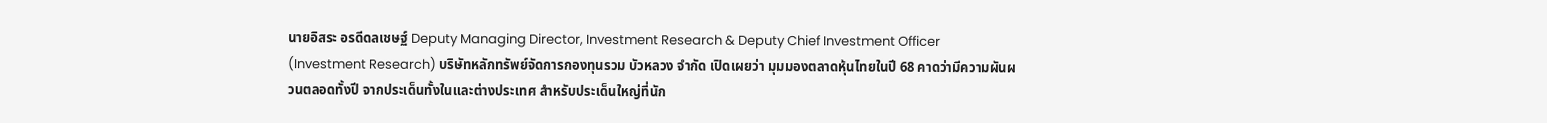นายอิสระ อรดีดลเชษฐ์ Deputy Managing Director, Investment Research & Deputy Chief Investment Officer (Investment Research) บริษัทหลักทรัพย์จัดการกองทุนรวม บัวหลวง จำกัด เปิดเผยว่า มุมมองตลาดหุ้นไทยในปี 68 คาดว่ามีความผันผวนตลอดทั้งปี จากประเด็นทั้งในและต่างประเทศ สำหรับประเด็นใหญ่ที่นัก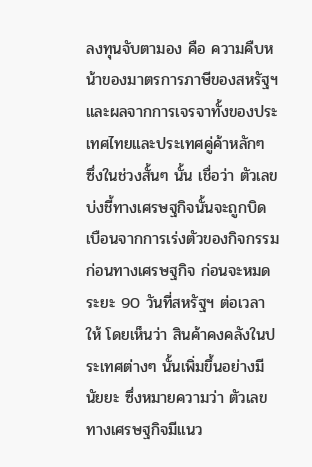ลงทุนจับตามอง คือ ความคืบหน้าของมาตรการภาษีของสหรัฐฯ และผลจากการเจรจาทั้งของประเทศไทยและประเทศคู่ค้าหลักๆ ซึ่งในช่วงสั้นๆ นั้น เชื่อว่า ตัวเลขบ่งชี้ทางเศรษฐกิจนั้นจะถูกบิดเบือนจากการเร่งตัวของกิจกรรมก่อนทางเศรษฐกิจ ก่อนจะหมดระยะ 90 วันที่สหรัฐฯ ต่อเวลาให้ โดยเห็นว่า สินค้าคงคลังในประเทศต่างๆ นั้นเพิ่มขึ้นอย่างมีนัยยะ ซึ่งหมายความว่า ตัวเลขทางเศรษฐกิจมีแนว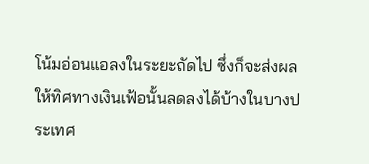โน้มอ่อนแอลงในระยะถัดไป ซึ่งก็จะส่งผลให้ทิศทางเงินเฟ้อนั้นลดลงได้บ้างในบางประเทศ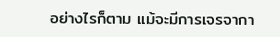อย่างไรก็ตาม แม้จะมีการเจรจากา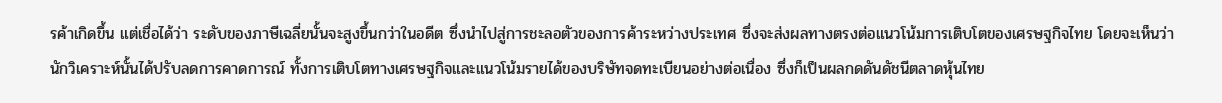รค้าเกิดขึ้น แต่เชื่อได้ว่า ระดับของภาษีเฉลี่ยนั้นจะสูงขึ้นกว่าในอดีต ซึ่งนำไปสู่การชะลอตัวของการค้าระหว่างประเทศ ซึ่งจะส่งผลทางตรงต่อแนวโน้มการเติบโตของเศรษฐกิจไทย โดยจะเห็นว่า นักวิเคราะห์นั้นได้ปรับลดการคาดการณ์ ทั้งการเติบโตทางเศรษฐกิจและแนวโน้มรายได้ของบริษัทจดทะเบียนอย่างต่อเนื่อง ซึ่งก็เป็นผลกดดันดัชนีตลาดหุ้นไทย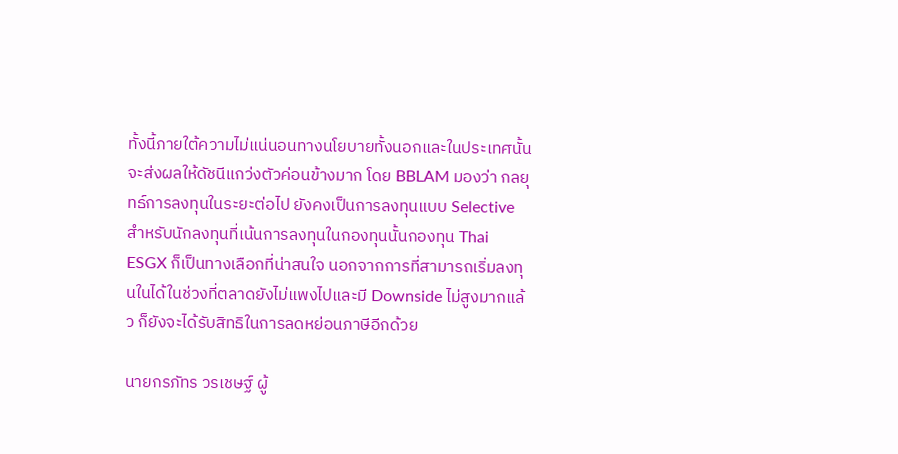ทั้งนี้ภายใต้ความไม่แน่นอนทางนโยบายทั้งนอกและในประเทศนั้น จะส่งผลให้ดัชนีแกว่งตัวค่อนข้างมาก โดย BBLAM มองว่า กลยุทธ์การลงทุนในระยะต่อไป ยังคงเป็นการลงทุนแบบ Selective สำหรับนักลงทุนที่เน้นการลงทุนในกองทุนนั้นกองทุน Thai ESGX ก็เป็นทางเลือกที่น่าสนใจ นอกจากการที่สามารถเริ่มลงทุนในได้ในช่วงที่ตลาดยังไม่แพงไปและมี Downside ไม่สูงมากแล้ว ก็ยังจะได้รับสิทธิในการลดหย่อนภาษีอีกด้วย

นายกรภัทร วรเชษฐ์ ผู้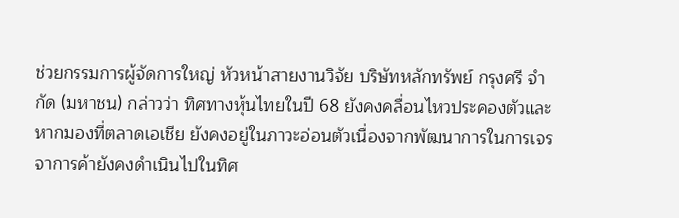ช่วยกรรมการผู้จัดการใหญ่ หัวหน้าสายงานวิจัย บริษัทหลักทรัพย์ กรุงศรี จำกัด (มหาชน) กล่าวว่า ทิศทางหุ้นไทยในปี 68 ยังคงคลื่อนไหวประคองตัวและหากมองที่ตลาดเอเชีย ยังคงอยู่ในภาวะอ่อนตัวเนื่องจากพัฒนาการในการเจรจาการค้ายังคงดำเนินไปในทิศ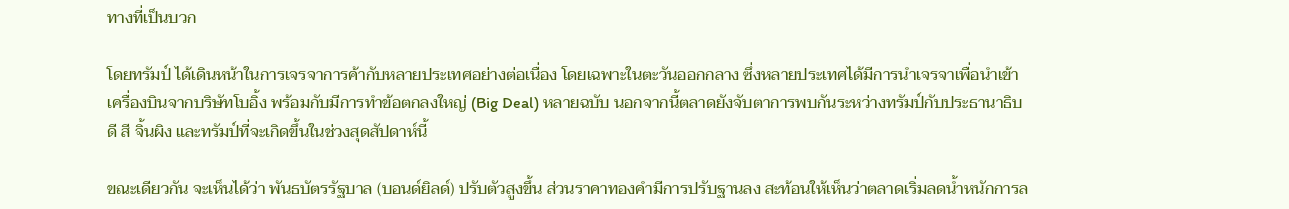ทางที่เป็นบวก

โดยทรัมป์ ได้เดินหน้าในการเจรจาการค้ากับหลายประเทศอย่างต่อเนื่อง โดยเฉพาะในตะวันออกกลาง ซึ่งหลายประเทศได้มีการนำเจรจาเพื่อนำเข้าเครื่องบินจากบริษัทโบอิ้ง พร้อมกับมีการทำข้อตกลงใหญ่ (Big Deal) หลายฉบับ นอกจากนี้ตลาดยังจับตาการพบกันระหว่างทรัมป์กับประธานาธิบดี สี จิ้นผิง และทรัมป์ที่จะเกิดขึ้นในช่วงสุดสัปดาห์นี้

ขณะเดียวกัน จะเห็นได้ว่า พันธบัตรรัฐบาล (บอนด์ยิลด์) ปรับตัวสูงขึ้น ส่วนราคาทองคำมีการปรับฐานลง สะท้อนให้เห็นว่าตลาดเริ่มลดน้ำหนักการล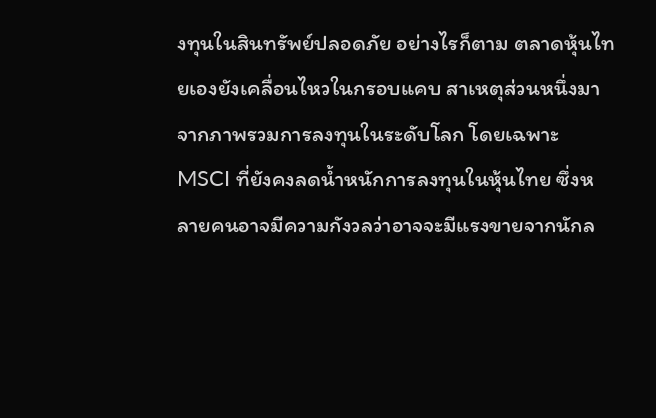งทุนในสินทรัพย์ปลอดภัย อย่างไรก็ตาม ตลาดหุ้นไทยเองยังเคลื่อนไหวในกรอบแคบ สาเหตุส่วนหนึ่งมาจากภาพรวมการลงทุนในระดับโลก โดยเฉพาะ MSCI ที่ยังคงลดน้ำหนักการลงทุนในหุ้นไทย ซึ่งหลายคนอาจมีความกังวลว่าอาจจะมีแรงขายจากนักล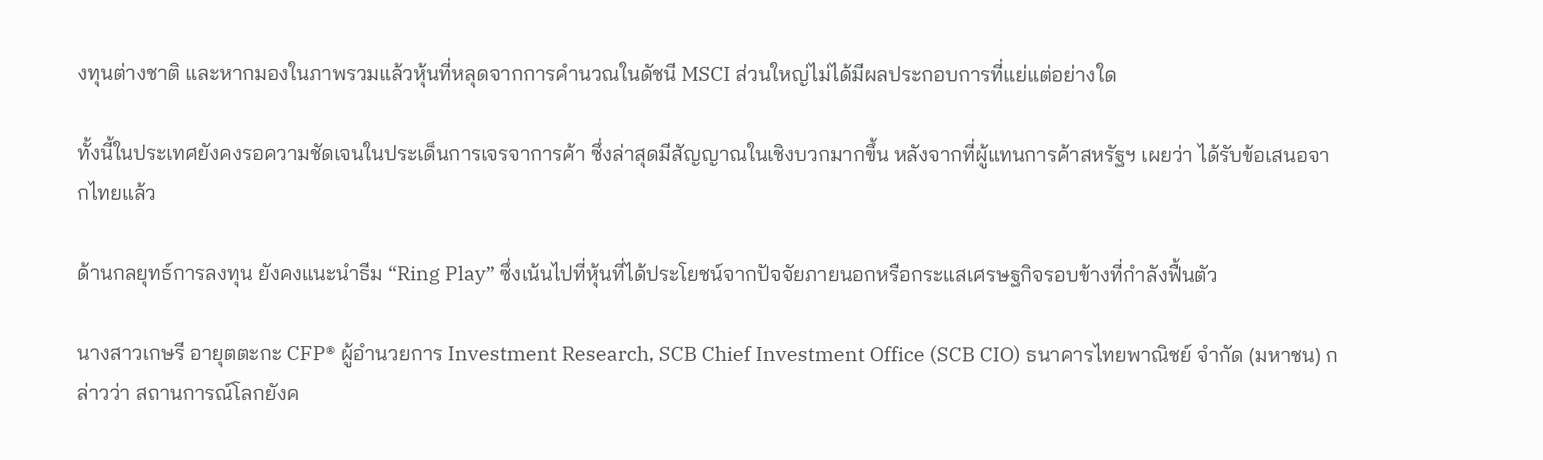งทุนต่างชาติ และหากมองในภาพรวมแล้วหุ้นที่หลุดจากการคำนวณในดัชนี MSCI ส่วนใหญ่ไม่ได้มีผลประกอบการที่แย่แต่อย่างใด

ทั้งนี้ในประเทศยังคงรอความชัดเจนในประเด็นการเจรจาการค้า ซึ่งล่าสุดมีสัญญาณในเชิงบวกมากขึ้น หลังจากที่ผู้แทนการค้าสหรัฐฯ เผยว่า ได้รับข้อเสนอจากไทยแล้ว

ด้านกลยุทธ์การลงทุน ยังคงแนะนำธีม “Ring Play” ซึ่งเน้นไปที่หุ้นที่ได้ประโยชน์จากปัจจัยภายนอกหรือกระแสเศรษฐกิจรอบข้างที่กำลังฟื้นตัว

นางสาวเกษรี อายุตตะกะ CFP® ผู้อำนวยการ Investment Research, SCB Chief Investment Office (SCB CIO) ธนาคารไทยพาณิชย์ จำกัด (มหาชน) กล่าวว่า สถานการณ์โลกยังค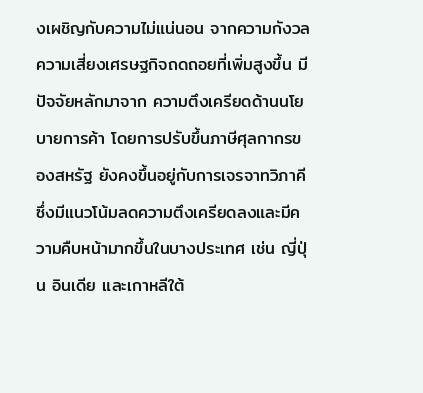งเผชิญกับความไม่แน่นอน จากความกังวลความเสี่ยงเศรษฐกิจถดถอยที่เพิ่มสูงขึ้น มีปัจจัยหลักมาจาก ความตึงเครียดด้านนโยบายการค้า โดยการปรับขึ้นภาษีศุลกากรของสหรัฐ ยังคงขึ้นอยู่กับการเจรจาทวิภาคี ซึ่งมีแนวโน้มลดความตึงเครียดลงและมีความคืบหน้ามากขึ้นในบางประเทศ เช่น ญี่ปุ่น อินเดีย และเกาหลีใต้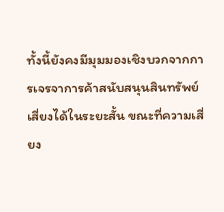ทั้งนี้ยังคงมีมุมมองเชิงบวกจากการเจรจาการค้าสนับสนุนสินทรัพย์เสี่ยงได้ในระยะสั้น ขณะที่ความเสี่ยง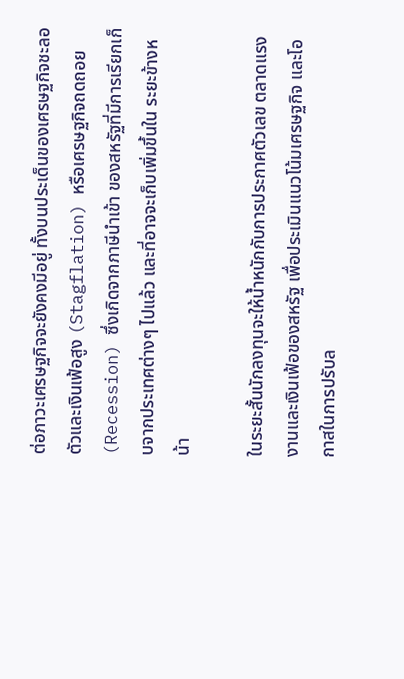ต่อภาวะเศรษฐกิจจะยังคงมีอยู่ ทั้งบนประเด็นของเศรษฐกิจชะลอตัวและเงินเฟ้อสูง (Stagflation) หรือเศรษฐกิจถดถอย (Recession) ซึ่งเกิดจากภาษีนำเข้า ของสหรัฐที่มีการเรียกเก็บจากประเทศต่างๆ ไปแล้ว และที่อาจจะเก็บเพิ่มขึ้นใน ระยะข้างหน้า

ในระยะสั้นนักลงทุนจะให้น้ำหนักกับการประกาศตัวเลข ตลาดแรงงานและเงินเฟ้อของสหรัฐ เพื่อประเมินแนวโน้มเศรษฐกิจ และโอกาสในการปรับล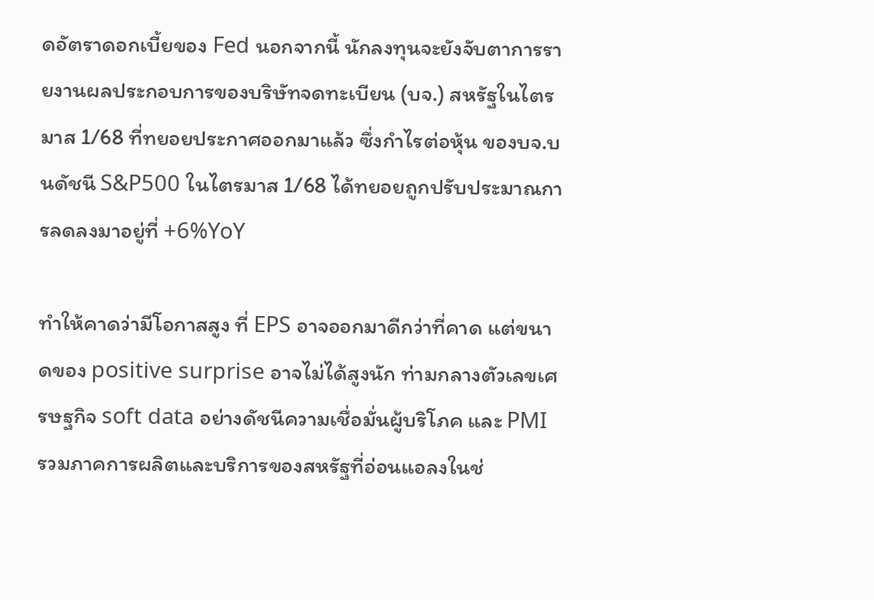ดอัตราดอกเบี้ยของ Fed นอกจากนี้ นักลงทุนจะยังจับตาการรายงานผลประกอบการของบริษัทจดทะเบียน (บจ.) สหรัฐในไตรมาส 1/68 ที่ทยอยประกาศออกมาแล้ว ซึ่งกำไรต่อหุ้น ของบจ.บนดัชนี S&P500 ในไตรมาส 1/68 ได้ทยอยถูกปรับประมาณการลดลงมาอยู่ที่ +6%YoY

ทำให้คาดว่ามีโอกาสสูง ที่ EPS อาจออกมาดีกว่าที่คาด แต่ขนาดของ positive surprise อาจไม่ได้สูงนัก ท่ามกลางตัวเลขเศรษฐกิจ soft data อย่างดัชนีความเชื่อมั่นผู้บริโภค และ PMI รวมภาคการผลิตและบริการของสหรัฐที่อ่อนแอลงในช่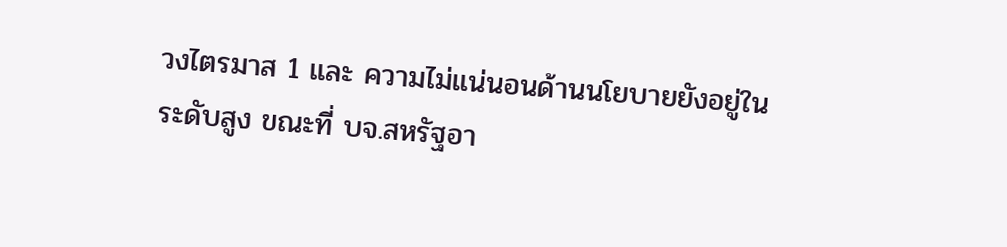วงไตรมาส 1 และ ความไม่แน่นอนด้านนโยบายยังอยู่ในระดับสูง ขณะที่ บจ.สหรัฐอา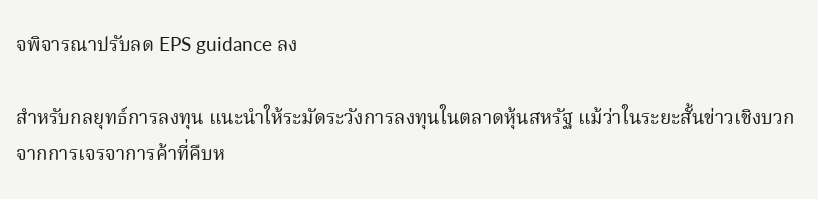จพิจารณาปรับลด EPS guidance ลง

สำหรับกลยุทธ์การลงทุน แนะนำให้ระมัดระวังการลงทุนในตลาดหุ้นสหรัฐ แม้ว่าในระยะสั้นข่าวเชิงบวกจากการเจรจาการค้าที่คืบห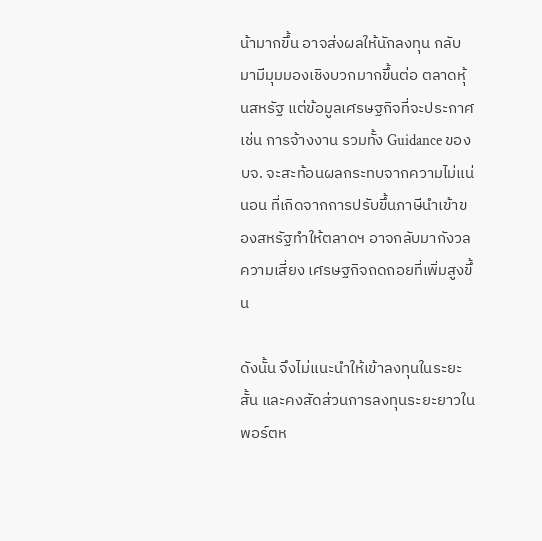น้ามากขึ้น อาจส่งผลให้นักลงทุน กลับมามีมุมมองเชิงบวกมากขึ้นต่อ ตลาดหุ้นสหรัฐ แต่ข้อมูลเศรษฐกิจที่จะประกาศ เช่น การจ้างงาน รวมทั้ง Guidance ของบจ. จะสะท้อนผลกระทบจากความไม่แน่นอน ที่เกิดจากการปรับขึ้นภาษีนำเข้าของสหรัฐทำให้ตลาดฯ อาจกลับมากังวลความเสี่ยง เศรษฐกิจถดถอยที่เพิ่มสูงขึ้น

ดังนั้น จึงไม่แนะนำให้เข้าลงทุนในระยะสั้น และคงสัดส่วนการลงทุนระยะยาวในพอร์ตห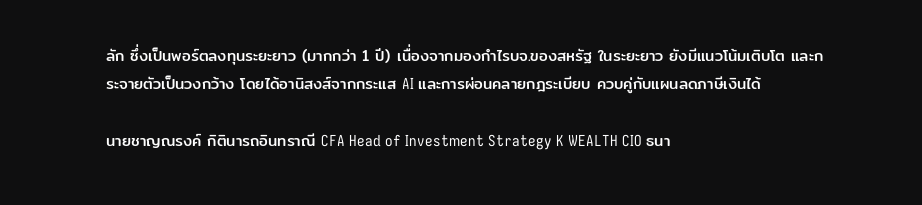ลัก ซึ่งเป็นพอร์ตลงทุนระยะยาว (มากกว่า 1 ปี) เนื่องจากมองกำไรบจ.ของสหรัฐ ในระยะยาว ยังมีแนวโน้มเติบโต และกระจายตัวเป็นวงกว้าง โดยได้อานิสงส์จากกระแส AI และการผ่อนคลายกฎระเบียบ ควบคู่กับแผนลดภาษีเงินได้

นายชาญณรงค์ กิตินารถอินทราณี CFA Head of Investment Strategy K WEALTH CIO ธนา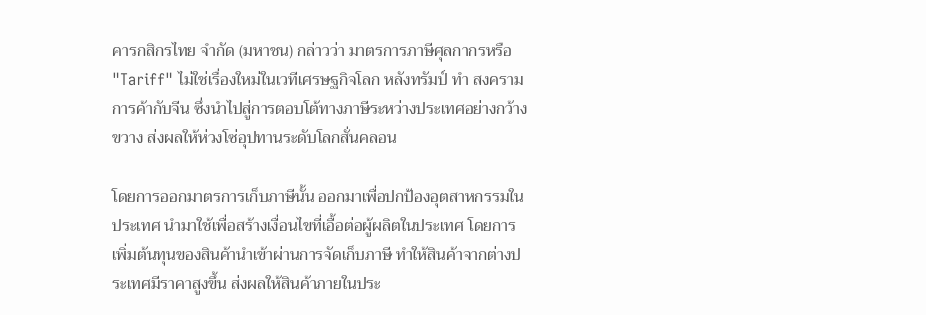คารกสิกรไทย จำกัด (มหาชน) กล่าวว่า มาตรการภาษีศุลกากรหรือ "Tariff" ไม่ใช่เรื่องใหม่ในเวทีเศรษฐกิจโลก หลังทรัมป์ ทำ สงครามการค้ากับจีน ซึ่งนำไปสู่การตอบโต้ทางภาษีระหว่างประเทศอย่างกว้างขวาง ส่งผลให้ห่วงโซ่อุปทานระดับโลกสั่นคลอน

โดยการออกมาตรการเก็บภาษีนั้น ออกมาเพื่อปกป้องอุตสาหกรรมในประเทศ นำมาใช้เพื่อสร้างเงื่อนไขที่เอื้อต่อผู้ผลิตในประเทศ โดยการเพิ่มต้นทุนของสินค้านำเข้าผ่านการจัดเก็บภาษี ทำให้สินค้าจากต่างประเทศมีราคาสูงขึ้น ส่งผลให้สินค้าภายในประ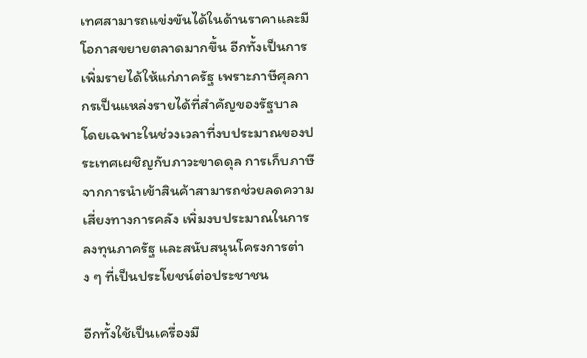เทศสามารถแข่งขันได้ในด้านราคาและมีโอกาสขยายตลาดมากขึ้น อีกทั้งเป็นการเพิ่มรายได้ให้แก่ภาครัฐ เพราะภาษีศุลกากรเป็นแหล่งรายได้ที่สำคัญของรัฐบาล โดยเฉพาะในช่วงเวลาที่งบประมาณของประเทศเผชิญกับภาวะขาดดุล การเก็บภาษีจากการนำเข้าสินค้าสามารถช่วยลดความเสี่ยงทางการคลัง เพิ่มงบประมาณในการลงทุนภาครัฐ และสนับสนุนโครงการต่าง ๆ ที่เป็นประโยชน์ต่อประชาชน

อีกทั้งใช้เป็นเครื่องมื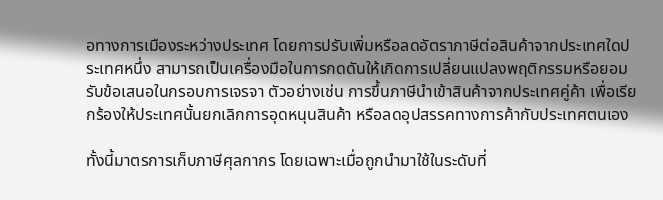อทางการเมืองระหว่างประเทศ โดยการปรับเพิ่มหรือลดอัตราภาษีต่อสินค้าจากประเทศใดประเทศหนึ่ง สามารถเป็นเครื่องมือในการกดดันให้เกิดการเปลี่ยนแปลงพฤติกรรมหรือยอมรับข้อเสนอในกรอบการเจรจา ตัวอย่างเช่น การขึ้นภาษีนำเข้าสินค้าจากประเทศคู่ค้า เพื่อเรียกร้องให้ประเทศนั้นยกเลิกการอุดหนุนสินค้า หรือลดอุปสรรคทางการค้ากับประเทศตนเอง

ทั้งนี้มาตรการเก็บภาษีศุลกากร โดยเฉพาะเมื่อถูกนำมาใช้ในระดับที่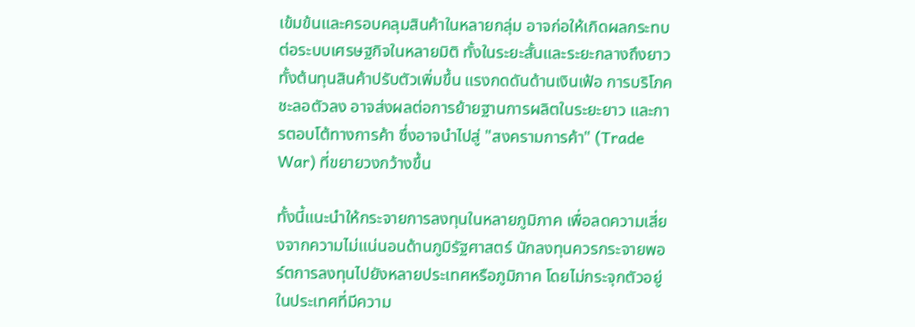เข้มข้นและครอบคลุมสินค้าในหลายกลุ่ม อาจก่อให้เกิดผลกระทบต่อระบบเศรษฐกิจในหลายมิติ ทั้งในระยะสั้นและระยะกลางถึงยาว ทั้งต้นทุนสินค้าปรับตัวเพิ่มขึ้น แรงกดดันด้านเงินเฟ้อ การบริโภคชะลอตัวลง อาจส่งผลต่อการย้ายฐานการผลิตในระยะยาว และการตอบโต้ทางการค้า ซึ่งอาจนำไปสู่ "สงครามการค้า" (Trade War) ที่ขยายวงกว้างขึ้น

ทั้งนี้แนะนำให้กระจายการลงทุนในหลายภูมิภาค เพื่อลดความเสี่ยงจากความไม่แน่นอนด้านภูมิรัฐศาสตร์ นักลงทุนควรกระจายพอร์ตการลงทุนไปยังหลายประเทศหรือภูมิภาค โดยไม่กระจุกตัวอยู่ในประเทศที่มีความ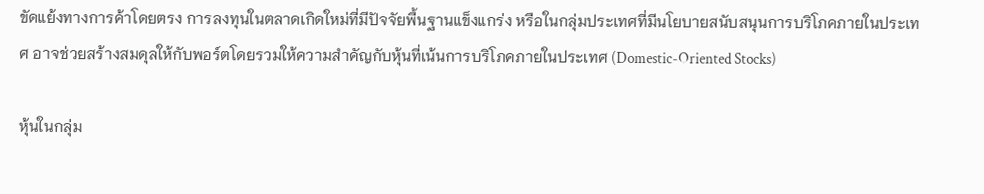ขัดแย้งทางการค้าโดยตรง การลงทุนในตลาดเกิดใหม่ที่มีปัจจัยพื้นฐานแข็งแกร่ง หรือในกลุ่มประเทศที่มีนโยบายสนับสนุนการบริโภคภายในประเทศ อาจช่วยสร้างสมดุลให้กับพอร์ตโดยรวมให้ความสำคัญกับหุ้นที่เน้นการบริโภคภายในประเทศ (Domestic-Oriented Stocks)

หุ้นในกลุ่ม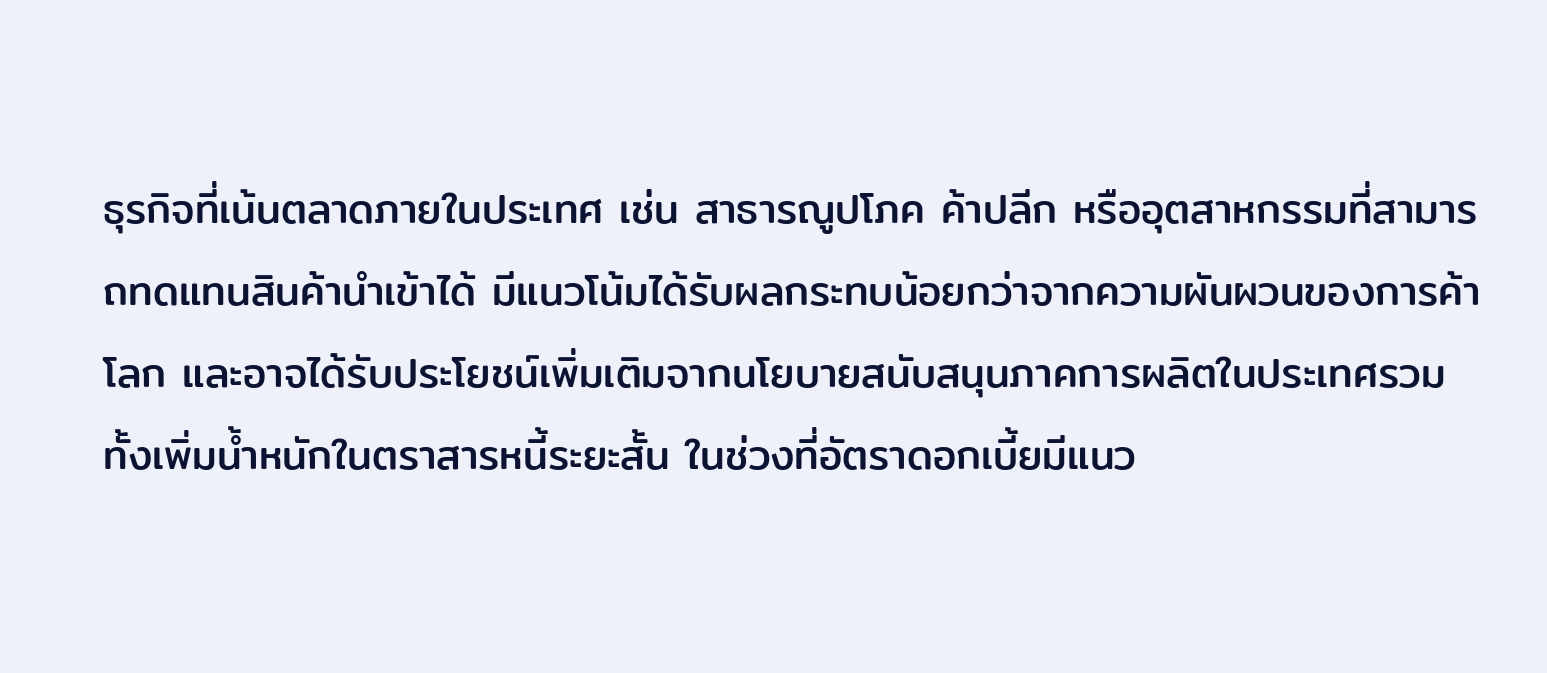ธุรกิจที่เน้นตลาดภายในประเทศ เช่น สาธารณูปโภค ค้าปลีก หรืออุตสาหกรรมที่สามารถทดแทนสินค้านำเข้าได้ มีแนวโน้มได้รับผลกระทบน้อยกว่าจากความผันผวนของการค้าโลก และอาจได้รับประโยชน์เพิ่มเติมจากนโยบายสนับสนุนภาคการผลิตในประเทศรวมทั้งเพิ่มน้ำหนักในตราสารหนี้ระยะสั้น ในช่วงที่อัตราดอกเบี้ยมีแนว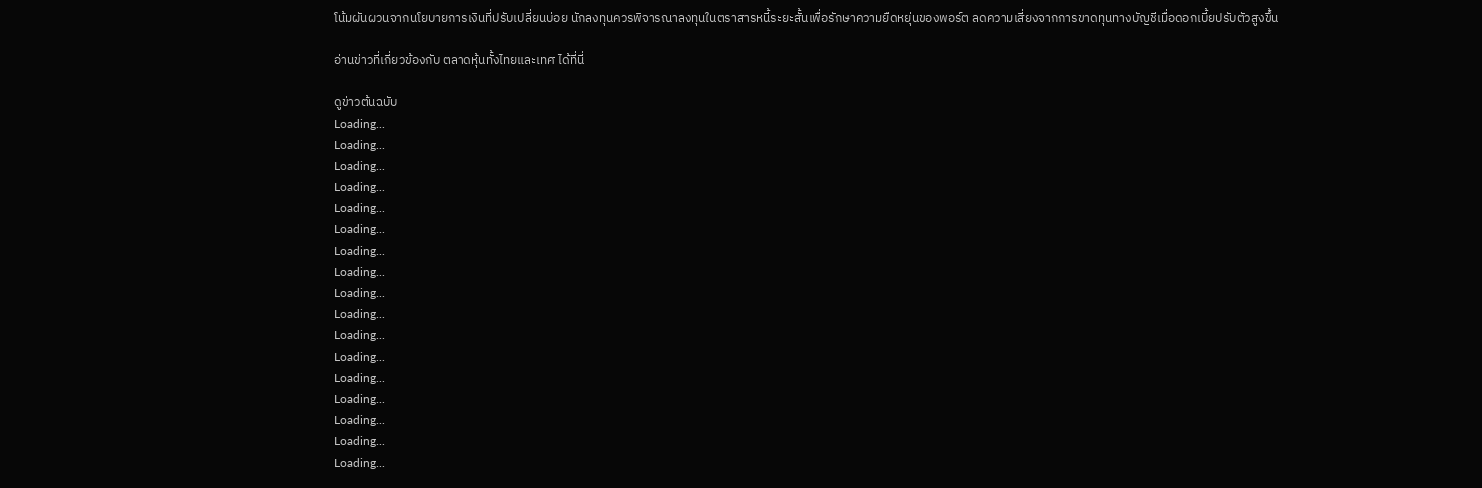โน้มผันผวนจากนโยบายการเงินที่ปรับเปลี่ยนบ่อย นักลงทุนควรพิจารณาลงทุนในตราสารหนี้ระยะสั้นเพื่อรักษาความยืดหยุ่นของพอร์ต ลดความเสี่ยงจากการขาดทุนทางบัญชีเมื่อดอกเบี้ยปรับตัวสูงขึ้น

อ่านข่าวที่เกี่ยวข้องกับ ตลาดหุ้นทั้งไทยและเทศ ได้ที่นี่

ดูข่าวต้นฉบับ
Loading...
Loading...
Loading...
Loading...
Loading...
Loading...
Loading...
Loading...
Loading...
Loading...
Loading...
Loading...
Loading...
Loading...
Loading...
Loading...
Loading...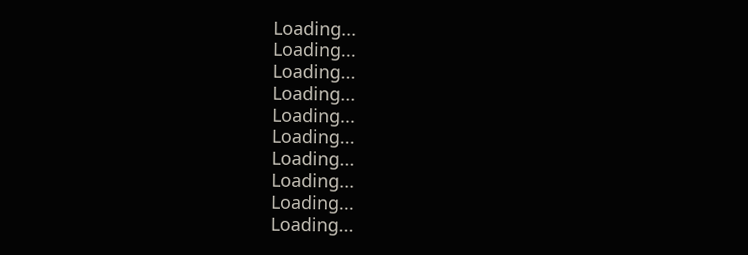Loading...
Loading...
Loading...
Loading...
Loading...
Loading...
Loading...
Loading...
Loading...
Loading...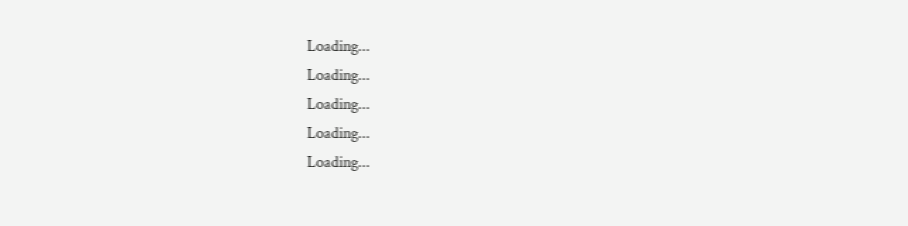Loading...
Loading...
Loading...
Loading...
Loading...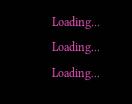Loading...
Loading...
Loading...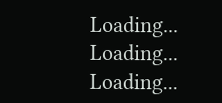Loading...
Loading...
Loading...